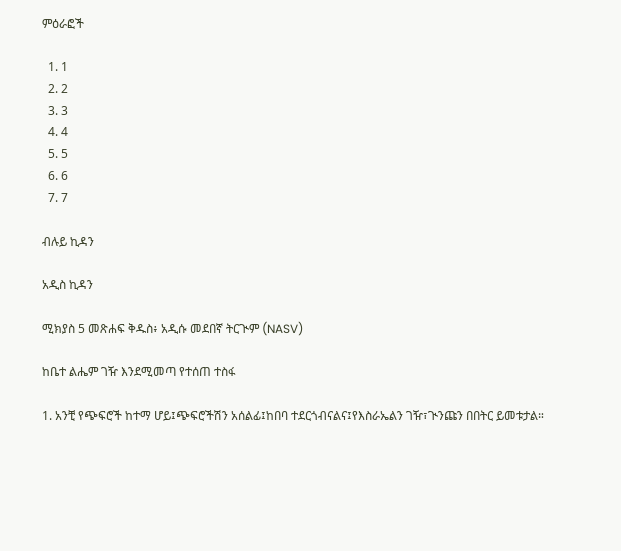ምዕራፎች

  1. 1
  2. 2
  3. 3
  4. 4
  5. 5
  6. 6
  7. 7

ብሉይ ኪዳን

አዲስ ኪዳን

ሚክያስ 5 መጽሐፍ ቅዱስ፥ አዲሱ መደበኛ ትርጒም (NASV)

ከቤተ ልሔም ገዥ እንደሚመጣ የተሰጠ ተስፋ

1. አንቺ የጭፍሮች ከተማ ሆይ፤ጭፍሮችሽን አሰልፊ፤ከበባ ተደርጎብናልና፤የእስራኤልን ገዥ፣ጒንጩን በበትር ይመቱታል።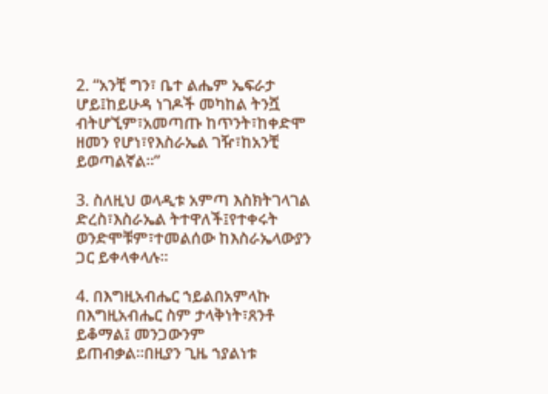2. “አንቺ ግን፣ ቤተ ልሔም ኤፍራታ ሆይ፤ከይሁዳ ነገዶች መካከል ትንሿ ብትሆኚም፣አመጣጡ ከጥንት፣ከቀድሞ ዘመን የሆነ፣የእስራኤል ገዥ፣ከአንቺ ይወጣልኛል።”

3. ስለዚህ ወላዲቱ አምጣ እስክትገላገል ድረስ፣እስራኤል ትተዋለች፤የተቀሩት ወንድሞቹም፣ተመልሰው ከእስራኤላውያን ጋር ይቀላቀላሉ።

4. በእግዚአብሔር ኀይልበአምላኩ በእግዚአብሔር ስም ታላቅነት፣ጸንቶ ይቆማል፤ መንጋውንም ይጠብቃል።በዚያን ጊዜ ኀያልነቱ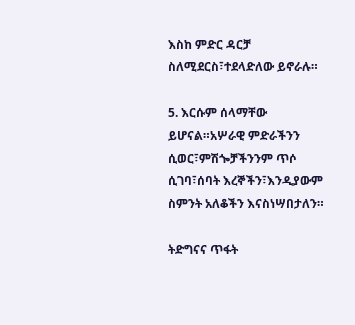እስከ ምድር ዳርቻ ስለሚደርስ፣ተደላድለው ይኖራሉ።

5. እርሱም ሰላማቸው ይሆናል።አሦራዊ ምድራችንን ሲወር፣ምሽጐቻችንንም ጥሶ ሲገባ፣ሰባት እረኞችን፣እንዲያውም ስምንት አለቆችን እናስነሣበታለን።

ትድግናና ጥፋት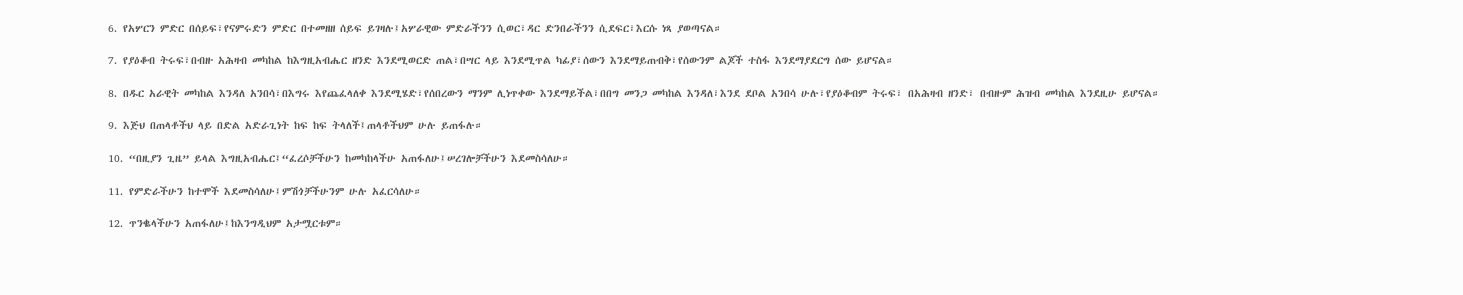6. የአሦርን ምድር በሰይፍ፣የናምሩድን ምድር በተመዘዘ ሰይፍ ይገዛሉ፤አሦራዊው ምድራችንን ሲወር፣ዳር ድንበራችንን ሲደፍር፣እርሱ ነጻ ያወጣናል።

7. የያዕቆብ ትሩፍ፣በብዙ አሕዛብ መካከል ከእግዚአብሔር ዘንድ እንደሚወርድ ጠል፣በሣር ላይ እንደሚጥል ካፊያ፣ሰውን እንደማይጠብቅ፣የሰውንም ልጆች ተስፋ እንደማያደርግ ሰው ይሆናል።

8. በዱር አራዊት መካከል እንዳለ አንበሳ፣በእግሩ እየጨፈላለቀ እንደሚሄድ፣የሰበረውን ማንም ሊነጥቀው እንደማይችል፣በበግ መንጋ መካከል እንዳለ፣እንደ ደቦል አንበሳ ሁሉ፣የያዕቆብም ትሩፍ፣ በአሕዛብ ዘንድ፣ በብዙም ሕዝብ መካከል እንደዚሁ ይሆናል።

9. እጅህ በጠላቶችህ ላይ በድል አድራጊነት ከፍ ከፍ ትላለች፤ጠላቶችህም ሁሉ ይጠፋሉ።

10. “በዚያን ጊዜ” ይላል እግዚአብሔር፤“ፈረሶቻችሁን ከመካከላችሁ አጠፋለሁ፤ሠረገሎቻችሁን እደመስሳለሁ።

11. የምድራችሁን ከተሞች እደመስሳለሁ፤ምሽጎቻችሁንም ሁሉ አፈርሳለሁ።

12. ጥንቈላችሁን አጠፋለሁ፤ከእንግዲህም አታሟርቱም።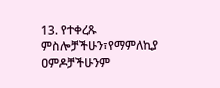13. የተቀረጹ ምስሎቻችሁን፣የማምለኪያ ዐምዶቻችሁንም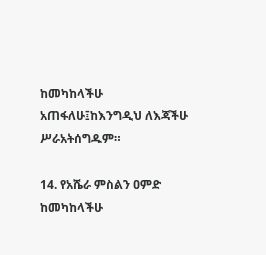ከመካከላችሁ አጠፋለሁ፤ከእንግዲህ ለእጃችሁ ሥራአትሰግዱም።

14. የአሼራ ምስልን ዐምድ ከመካከላችሁ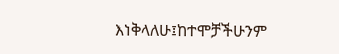እነቅላለሁ፤ከተሞቻችሁንም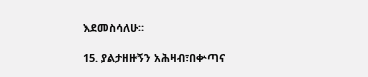እደመስሳለሁ።

15. ያልታዘዙኝን አሕዛብ፣በቍጣና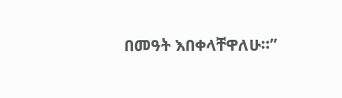በመዓት እበቀላቸዋለሁ።”